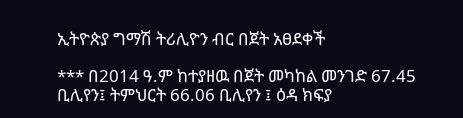ኢትዮጵያ ግማሽ ትሪሊዮን ብር በጀት አፀደቀች

*** በ2014 ዓ.ም ከተያዘዉ በጀት መካከል መንገድ 67.45 ቢሊየን፤ ትምህርት 66.06 ቢሊየን ፤ ዕዳ ክፍያ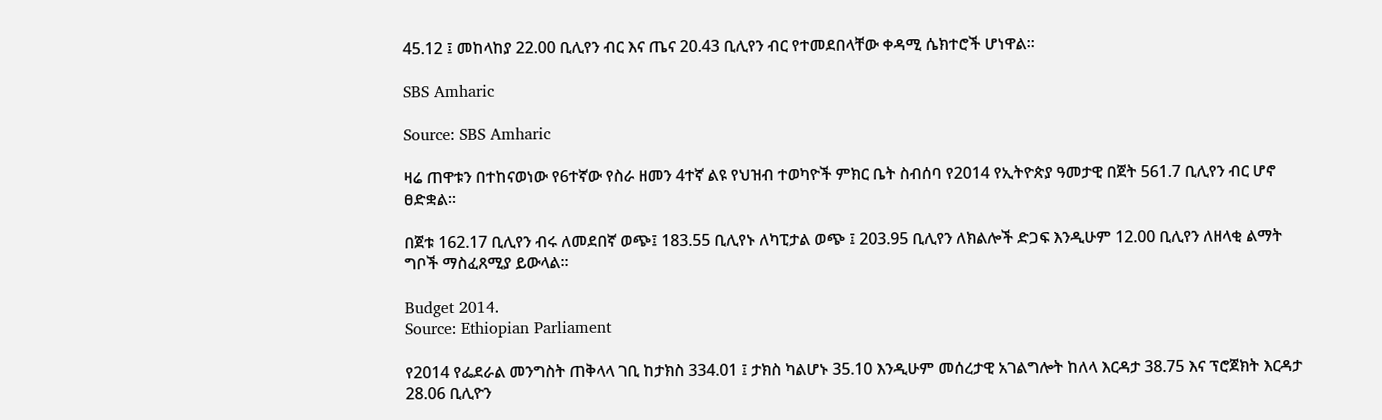45.12 ፤ መከላከያ 22.00 ቢሊየን ብር እና ጤና 20.43 ቢሊየን ብር የተመደበላቸው ቀዳሚ ሴክተሮች ሆነዋል።

SBS Amharic

Source: SBS Amharic

ዛሬ ጠዋቱን በተከናወነው የ6ተኛው የስራ ዘመን 4ተኛ ልዩ የህዝብ ተወካዮች ምክር ቤት ስብሰባ የ2014 የኢትዮጵያ ዓመታዊ በጀት 561.7 ቢሊየን ብር ሆኖ ፀድቋል።

በጀቱ 162.17 ቢሊየን ብሩ ለመደበኛ ወጭ፤ 183.55 ቢሊየኑ ለካፒታል ወጭ ፤ 203.95 ቢሊየን ለክልሎች ድጋፍ እንዲሁም 12.00 ቢሊየን ለዘላቂ ልማት ግቦች ማስፈጸሚያ ይውላል፡፡

Budget 2014.
Source: Ethiopian Parliament

የ2014 የፌደራል መንግስት ጠቅላላ ገቢ ከታክስ 334.01 ፤ ታክስ ካልሆኑ 35.10 እንዲሁም መሰረታዊ አገልግሎት ከለላ እርዳታ 38.75 እና ፕሮጀክት እርዳታ 28.06 ቢሊዮን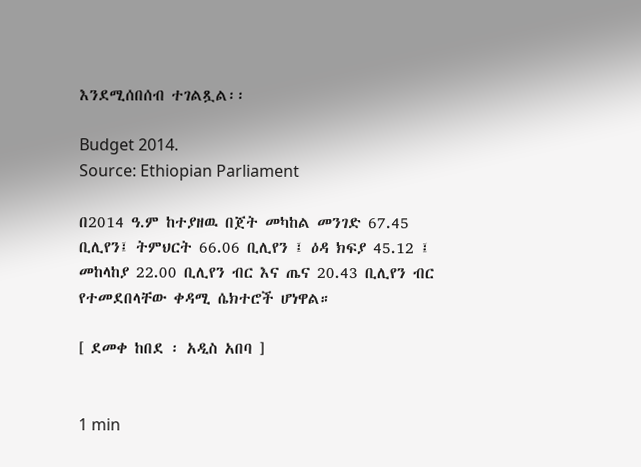እንደሚሰበሰብ ተገልጿል፡፡

Budget 2014.
Source: Ethiopian Parliament

በ2014 ዓ.ም ከተያዘዉ በጀት መካከል መንገድ 67.45 ቢሊየን፤ ትምህርት 66.06 ቢሊየን ፤ ዕዳ ክፍያ 45.12 ፤ መከላከያ 22.00 ቢሊየን ብር እና ጤና 20.43 ቢሊየን ብር የተመደበላቸው ቀዳሚ ሴክተሮች ሆነዋል።

[ ደመቀ ከበደ ፡ አዲስ አበባ ]


1 min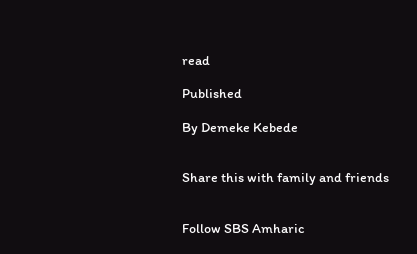read

Published

By Demeke Kebede


Share this with family and friends


Follow SBS Amharic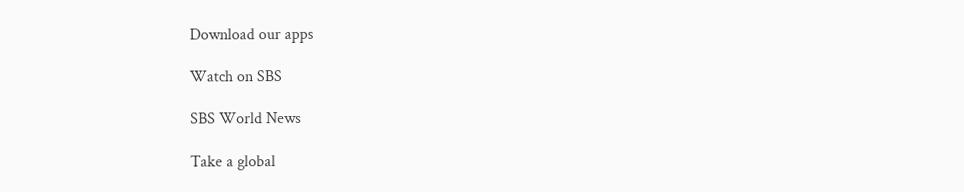Download our apps

Watch on SBS

SBS World News

Take a global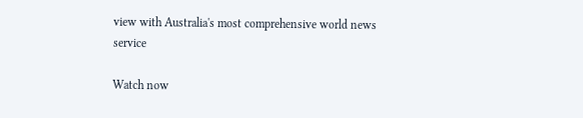view with Australia's most comprehensive world news service

Watch now